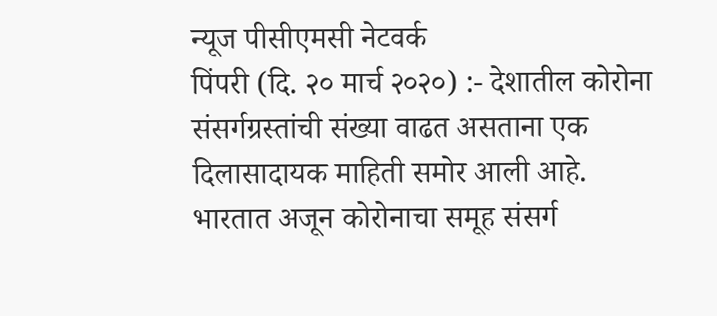न्यूज पीसीएमसी नेटवर्क
पिंपरी (दि. २० मार्च २०२०) :- देशातील कोरोना संसर्गग्रस्तांची संख्या वाढत असताना एक दिलासादायक माहिती समोर आली आहे. भारतात अजून कोरोनाचा समूह संसर्ग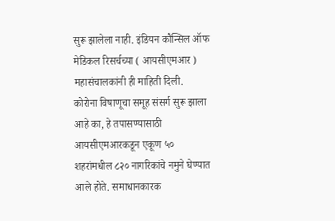सुरू झालेला नाही. इंडियन कौन्सिल ऑफ मेडिकल रिसर्चच्या ( आयसीएमआर ) महासंचालकांनी ही माहिती दिली.
कोरोना विषाणूचा समूह संसर्ग सुरू झाला आहे का, हे तपासण्यासाठी आयसीएमआरकडून एकूण ५० शहरांमधील ८२० नागरिकांचे नमुने घेण्यात आले होते. समाधानकारक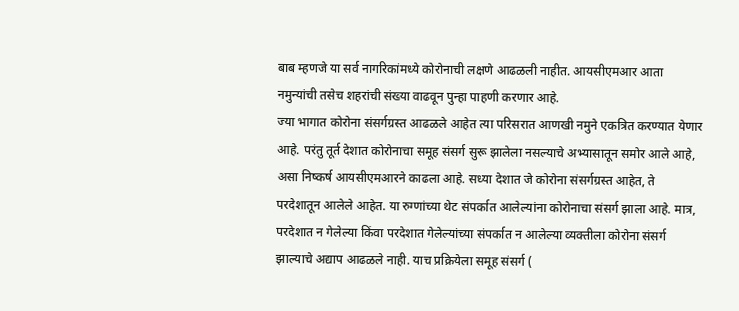बाब म्हणजे या सर्व नागरिकांमध्ये कोरोनाची लक्षणे आढळली नाहीत. आयसीएमआर आता नमुन्यांची तसेच शहरांची संख्या वाढवून पुन्हा पाहणी करणार आहे.
ज्या भागात कोरोना संसर्गग्रस्त आढळले आहेत त्या परिसरात आणखी नमुने एकत्रित करण्यात येणार आहे. परंतु तूर्त देशात कोरोनाचा समूह संसर्ग सुरू झालेला नसल्याचे अभ्यासातून समोर आले आहे, असा निष्कर्ष आयसीएमआरने काढला आहे. सध्या देशात जे कोरोना संसर्गग्रस्त आहेत, ते परदेशातून आलेले आहेत. या रुग्णांच्या थेट संपर्कात आलेल्यांना कोरोनाचा संसर्ग झाला आहे. मात्र, परदेशात न गेलेल्या किंवा परदेशात गेलेल्यांच्या संपर्कात न आलेल्या व्यक्तीला कोरोना संसर्ग झाल्याचे अद्याप आढळले नाही. याच प्रक्रियेला समूह संसर्ग (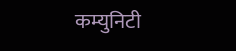कम्युनिटी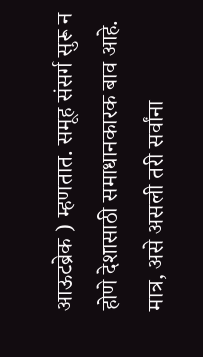आऊटब्रेक ) म्हणतात. समूह संसर्ग सुरू न होणे देशासाठी समाधानकारक बाव आहे. मात्र, असे असली तरी सर्वांना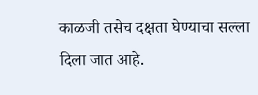काळजी तसेच दक्षता घेण्याचा सल्ला दिला जात आहे.